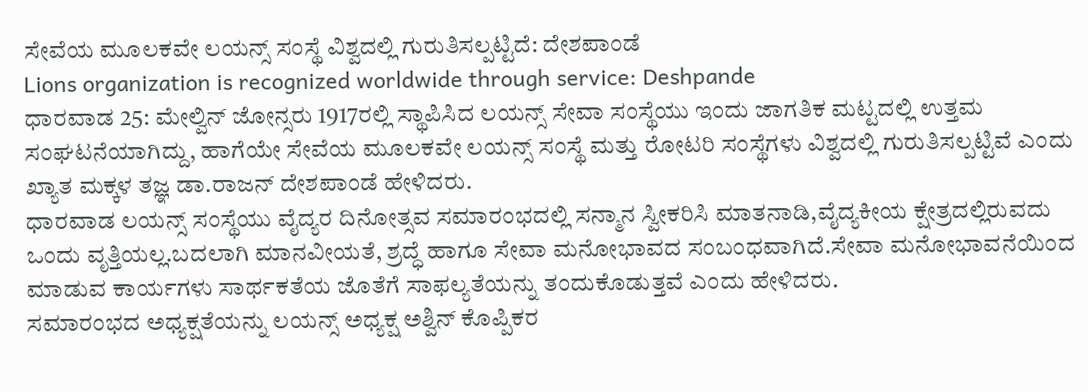ಸೇವೆಯ ಮೂಲಕವೇ ಲಯನ್ಸ್ ಸಂಸ್ಥೆ ವಿಶ್ವದಲ್ಲಿ ಗುರುತಿಸಲ್ಪಟ್ಟಿದೆ: ದೇಶಪಾಂಡೆ
Lions organization is recognized worldwide through service: Deshpande
ಧಾರವಾಡ 25: ಮೇಲ್ವಿನ್ ಜೋನ್ಸರು 1917ರಲ್ಲಿ ಸ್ಥಾಪಿಸಿದ ಲಯನ್ಸ್ ಸೇವಾ ಸಂಸ್ಥೆಯು ಇಂದು ಜಾಗತಿಕ ಮಟ್ಟದಲ್ಲಿ ಉತ್ತಮ ಸಂಘಟನೆಯಾಗಿದ್ದು, ಹಾಗೆಯೇ ಸೇವೆಯ ಮೂಲಕವೇ ಲಯನ್ಸ್ ಸಂಸ್ಥೆ ಮತ್ತು ರೋಟರಿ ಸಂಸ್ಥೆಗಳು ವಿಶ್ವದಲ್ಲಿ ಗುರುತಿಸಲ್ಪಟ್ಟಿವೆ ಎಂದು ಖ್ಯಾತ ಮಕ್ಕಳ ತಜ್ಞ ಡಾ.ರಾಜನ್ ದೇಶಪಾಂಡೆ ಹೇಳಿದರು.
ಧಾರವಾಡ ಲಯನ್ಸ್ ಸಂಸ್ಥೆಯು ವೈದ್ಯರ ದಿನೋತ್ಸವ ಸಮಾರಂಭದಲ್ಲಿ ಸನ್ಮಾನ ಸ್ವೀಕರಿಸಿ ಮಾತನಾಡಿ,ವೈದ್ಯಕೀಯ ಕ್ಷೇತ್ರದಲ್ಲಿರುವದು ಒಂದು ವೃತ್ತಿಯಲ್ಲ.ಬದಲಾಗಿ ಮಾನವೀಯತೆ, ಶ್ರದ್ಧೆ ಹಾಗೂ ಸೇವಾ ಮನೋಭಾವದ ಸಂಬಂಧವಾಗಿದೆ.ಸೇವಾ ಮನೋಭಾವನೆಯಿಂದ ಮಾಡುವ ಕಾರ್ಯಗಳು ಸಾರ್ಥಕತೆಯ ಜೊತೆಗೆ ಸಾಫಲ್ಯತೆಯನ್ನು ತಂದುಕೊಡುತ್ತವೆ ಎಂದು ಹೇಳಿದರು.
ಸಮಾರಂಭದ ಅಧ್ಯಕ್ಷತೆಯನ್ನು ಲಯನ್ಸ್ ಅಧ್ಯಕ್ಷ ಅಶ್ವಿನ್ ಕೊಪ್ಪಿಕರ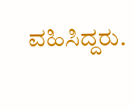ವಹಿಸಿದ್ದರು.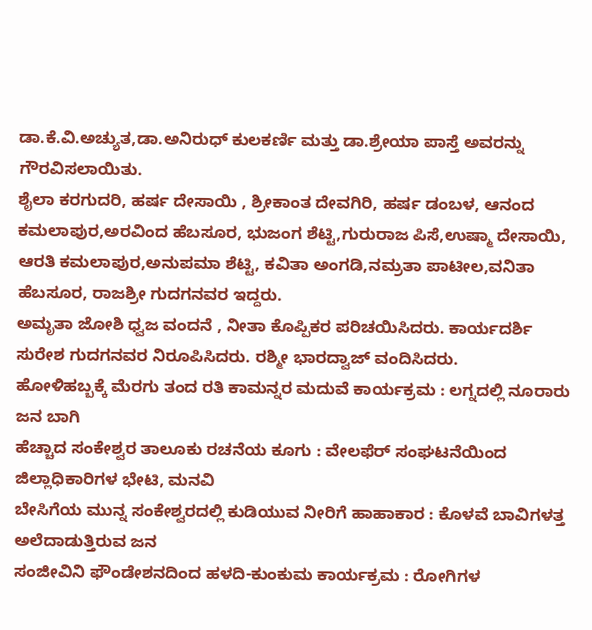ಡಾ.ಕೆ.ವಿ.ಅಚ್ಯುತ,ಡಾ.ಅನಿರುಧ್ ಕುಲಕರ್ಣಿ ಮತ್ತು ಡಾ.ಶ್ರೇಯಾ ಪಾಸ್ತೆ ಅವರನ್ನು ಗೌರವಿಸಲಾಯಿತು.
ಶೈಲಾ ಕರಗುದರಿ, ಹರ್ಷ ದೇಸಾಯಿ , ಶ್ರೀಕಾಂತ ದೇವಗಿರಿ, ಹರ್ಷ ಡಂಬಳ, ಆನಂದ ಕಮಲಾಪುರ,ಅರವಿಂದ ಹೆಬಸೂರ, ಭುಜಂಗ ಶೆಟ್ಟಿ,ಗುರುರಾಜ ಪಿಸೆ,ಉಷ್ಮಾ ದೇಸಾಯಿ, ಆರತಿ ಕಮಲಾಪುರ,ಅನುಪಮಾ ಶೆಟ್ಟಿ, ಕವಿತಾ ಅಂಗಡಿ,ನಮ್ರತಾ ಪಾಟೀಲ,ವನಿತಾ ಹೆಬಸೂರ, ರಾಜಶ್ರೀ ಗುದಗನವರ ಇದ್ದರು.
ಅಮೃತಾ ಜೋಶಿ ಧ್ವಜ ವಂದನೆ , ನೀತಾ ಕೊಪ್ಪಿಕರ ಪರಿಚಯಿಸಿದರು. ಕಾರ್ಯದರ್ಶಿ ಸುರೇಶ ಗುದಗನವರ ನಿರೂಪಿಸಿದರು. ರಶ್ಮೀ ಭಾರದ್ವಾಜ್ ವಂದಿಸಿದರು.
ಹೋಳಿಹಬ್ಬಕ್ಕೆ ಮೆರಗು ತಂದ ರತಿ ಕಾಮನ್ನರ ಮದುವೆ ಕಾರ್ಯಕ್ರಮ : ಲಗ್ನದಲ್ಲಿ ನೂರಾರು ಜನ ಬಾಗಿ
ಹೆಚ್ಚಾದ ಸಂಕೇಶ್ವರ ತಾಲೂಕು ರಚನೆಯ ಕೂಗು : ವೇಲಫೆರ್ ಸಂಘಟನೆಯಿಂದ ಜಿಲ್ಲಾಧಿಕಾರಿಗಳ ಭೇಟಿ, ಮನವಿ
ಬೇಸಿಗೆಯ ಮುನ್ನ ಸಂಕೇಶ್ವರದಲ್ಲಿ ಕುಡಿಯುವ ನೀರಿಗೆ ಹಾಹಾಕಾರ : ಕೊಳವೆ ಬಾವಿಗಳತ್ತ ಅಲೆದಾಡುತ್ತಿರುವ ಜನ
ಸಂಜೀವಿನಿ ಫೌಂಡೇಶನದಿಂದ ಹಳದಿ-ಕುಂಕುಮ ಕಾರ್ಯಕ್ರಮ : ರೋಗಿಗಳ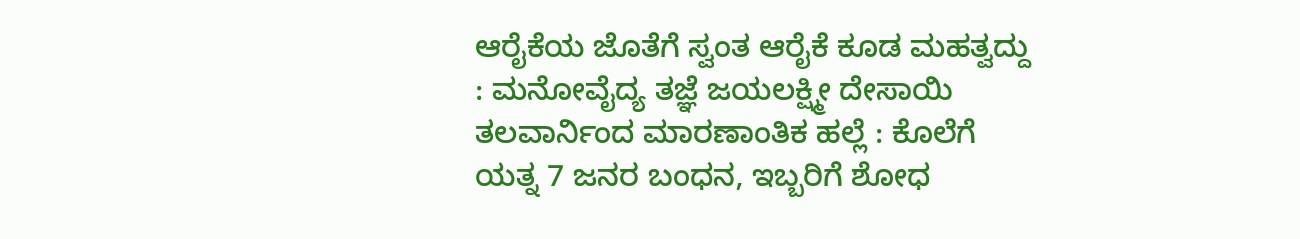ಆರೈಕೆಯ ಜೊತೆಗೆ ಸ್ವಂತ ಆರೈಕೆ ಕೂಡ ಮಹತ್ವದ್ದು : ಮನೋವೈದ್ಯ ತಜ್ಞೆ ಜಯಲಕ್ಷ್ಮೀ ದೇಸಾಯಿ
ತಲವಾರ್ನಿಂದ ಮಾರಣಾಂತಿಕ ಹಲ್ಲೆ : ಕೊಲೆಗೆ ಯತ್ನ 7 ಜನರ ಬಂಧನ, ಇಬ್ಬರಿಗೆ ಶೋಧ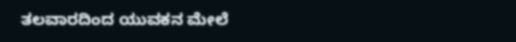ತಲವಾರದಿಂದ ಯುವಕನ ಮೇಲೆ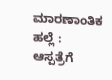ಮಾರಣಾಂತಿಕ ಹಲ್ಲೆ : ಆಸ್ಪತ್ರೆಗೆ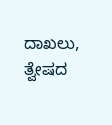ದಾಖಲು, ತ್ವೇಷದ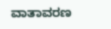ವಾತಾವರಣ